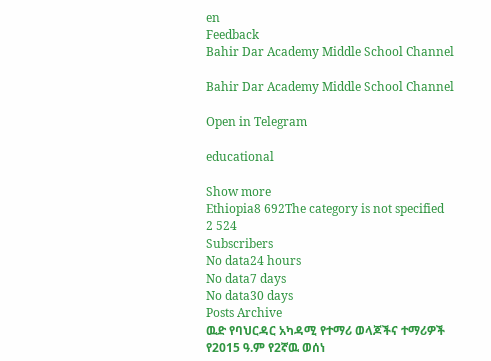en
Feedback
Bahir Dar Academy Middle School Channel

Bahir Dar Academy Middle School Channel

Open in Telegram

educational

Show more
Ethiopia8 692The category is not specified
2 524
Subscribers
No data24 hours
No data7 days
No data30 days
Posts Archive
ዉድ የባህርዳር አካዳሚ የተማሪ ወላጆችና ተማሪዎች የ2015 ዓ.ም የ2ኛዉ ወሰነ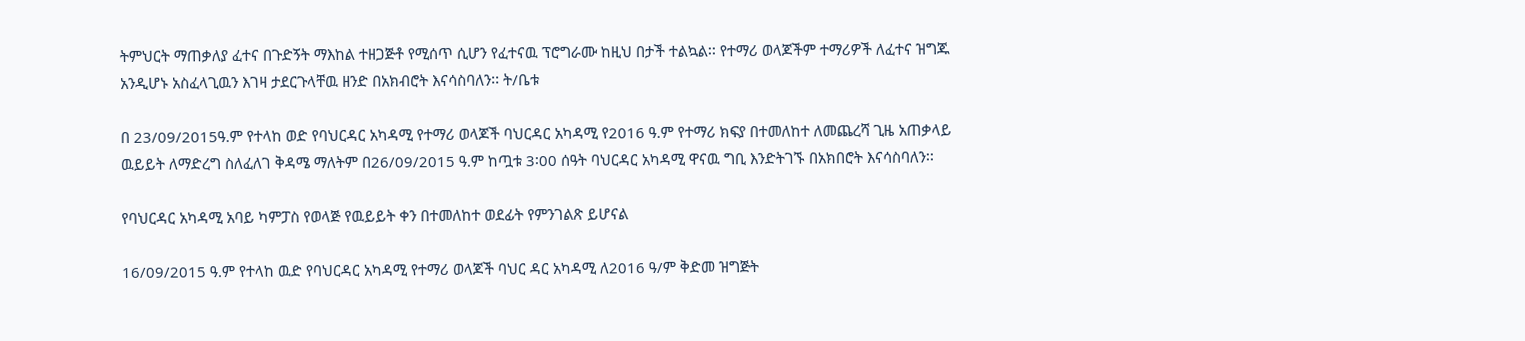ትምህርት ማጠቃለያ ፈተና በጉድኝት ማእከል ተዘጋጅቶ የሚሰጥ ሲሆን የፈተናዉ ፕሮግራሙ ከዚህ በታች ተልኳል፡፡ የተማሪ ወላጆችም ተማሪዎች ለፈተና ዝግጁ አንዲሆኑ አስፈላጊዉን እገዛ ታደርጉላቸዉ ዘንድ በአክብሮት እናሳስባለን፡፡ ት/ቤቱ

በ 23/09/2015ዓ.ም የተላከ ወድ የባህርዳር አካዳሚ የተማሪ ወላጆች ባህርዳር አካዳሚ የ2016 ዓ.ም የተማሪ ክፍያ በተመለከተ ለመጨረሻ ጊዜ አጠቃላይ ዉይይት ለማድረግ ስለፈለገ ቅዳሜ ማለትም በ26/09/2015 ዓ.ም ከጧቱ 3፡00 ሰዓት ባህርዳር አካዳሚ ዋናዉ ግቢ እንድትገኙ በአክበሮት እናሳስባለን፡፡

የባህርዳር አካዳሚ አባይ ካምፓስ የወላጅ የዉይይት ቀን በተመለከተ ወደፊት የምንገልጽ ይሆናል

16/09/2015 ዓ.ም የተላከ ዉድ የባህርዳር አካዳሚ የተማሪ ወላጆች ባህር ዳር አካዳሚ ለ2016 ዓ/ም ቅድመ ዝግጅት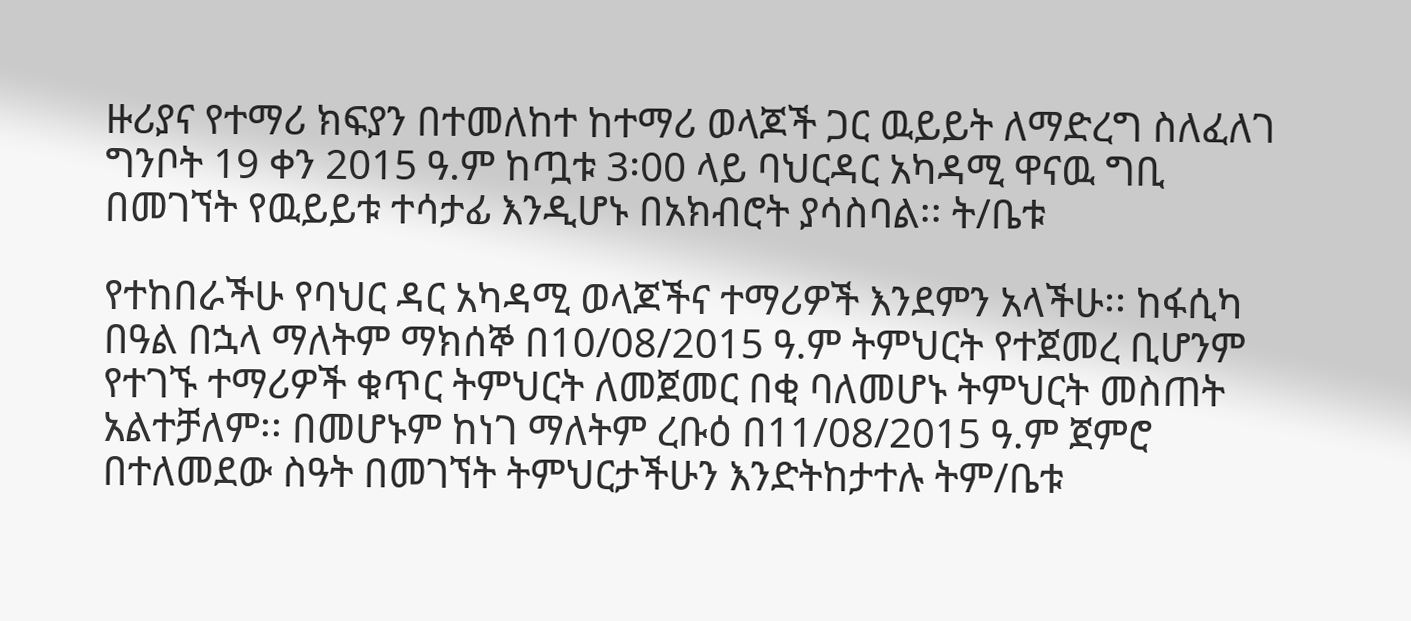ዙሪያና የተማሪ ክፍያን በተመለከተ ከተማሪ ወላጆች ጋር ዉይይት ለማድረግ ስለፈለገ ግንቦት 19 ቀን 2015 ዓ.ም ከጧቱ 3፡00 ላይ ባህርዳር አካዳሚ ዋናዉ ግቢ በመገኘት የዉይይቱ ተሳታፊ እንዲሆኑ በአክብሮት ያሳስባል፡፡ ት/ቤቱ

የተከበራችሁ የባህር ዳር አካዳሚ ወላጆችና ተማሪዎች እንደምን አላችሁ፡፡ ከፋሲካ በዓል በኋላ ማለትም ማክሰኞ በ10/08/2015 ዓ.ም ትምህርት የተጀመረ ቢሆንም የተገኙ ተማሪዎች ቁጥር ትምህርት ለመጀመር በቂ ባለመሆኑ ትምህርት መስጠት አልተቻለም፡፡ በመሆኑም ከነገ ማለትም ረቡዕ በ11/08/2015 ዓ.ም ጀምሮ በተለመደው ስዓት በመገኘት ትምህርታችሁን እንድትከታተሉ ትም/ቤቱ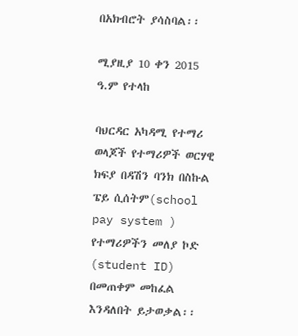በአክብሮት ያሳስባል፡፡

ሚያዚያ 10 ቀን 2015 ዓ.ም የተላከ

ባህርዳር አካዳሚ የተማሪ ወላጆች የተማሪዎች ወርሃዊ ክፍያ በዳሽን ባንክ በስኩል ፔይ ሲሰትም(school pay system ) የተማሪዎችን መለያ ኮድ (student ID) በመጠቀም መከፈል እንዳለበት ይታወቃል፡፡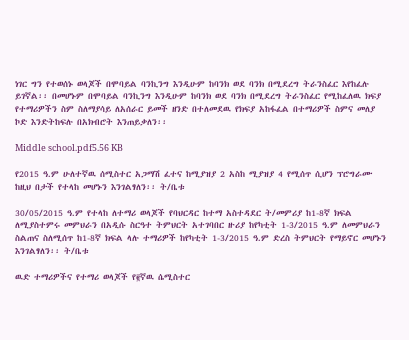ነገር ግን የተወሰኑ ወላጆች በሞባይል ባንኪንግ እንዲሁም ከባንክ ወደ ባንክ በሚደረግ ትራንስፈር እየከፈሉ ይገኛል፡፡ በመሆኑም በሞባይል ባንኪንግ እንዲሁም ከባንክ ወደ ባንክ በሚደረግ ትራንስፈር የሚከፈለዉ ክፍያ የተማሪዎችን ስም ስለማያሳይ ለአሰራር ይመች ዘንድ በተለመደዉ የክፍያ አከፋፈል በተማሪዎች ስምና መለያ ኮድ እንድትከፍሉ በአክብሮት እንጠይቃለን፡፡

Middle school.pdf5.56 KB

የ2015 ዓ.ም ሁለተኛዉ ሰሚስተር አጋማሽ ፈተና ከሚያዝያ 2 አስከ ሚያዝያ 4 የሚሰጥ ሲሆን ፕሮግራሙ ከዚህ በታች የተላከ መሆኑን እንገልፃለን፡፡ ት/ቤቱ

30/05/2015 ዓ.ም የተላከ ለተማሪ ወላጆች የባህርዳር ከተማ አስተዳደር ት/መምሪያ ከ1-8ኛ ክፍል ለሚያስተምሩ መምህራን በአዲሱ ስርዓተ ትምህርት አተገባበር ዙሪያ ከየካቲት 1-3/2015 ዓ.ም ለመምህራን ስልጠና ስለሚሰጥ ከ1-8ኛ ክፍል ላሉ ተማሪዎች ከየካቲት 1-3/2015 ዓ.ም ድረስ ትምህርት የማይኖር መሆኑን እንገልፃለን፡፡ ት/ቤቱ

ዉድ ተማሪዎችና የተማሪ ወላጆች የ፪ኛዉ ሴሚስተር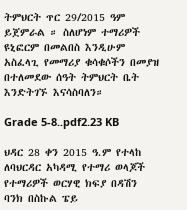ትምህርት ጥር 29/2015 ዓም ይጀምራል ። ስለሆነም ተማሪዎች ዩኒፎርም በመልበስ እንዲሁም አስፈላጊ የመማሪያ ቁሳቁሶችን በመያዝ በተለመደው ሰዓት ትምህርት ቤት እንድትገኙ እናሳስባለን።

Grade 5-8..pdf2.23 KB

ህዳር 28 ቀን 2015 ዓ.ም የተላከ ለባህርዳር አካዳሚ የተማሪ ወላጆች የተማሪዎች ወርሃዊ ክፍያ በዳሽን ባንክ በስኩል ፔይ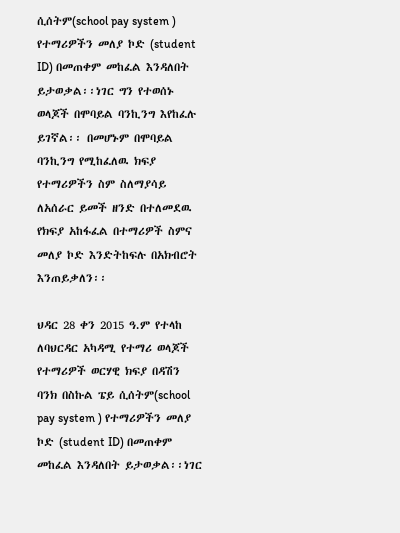ሲሰትም(school pay system ) የተማሪዎችን መለያ ኮድ (student ID) በመጠቀም መከፈል እንዳለበት ይታወቃል፡፡ነገር ግን የተወሰኑ ወላጆች በሞባይል ባንኪንግ እየከፈሉ ይገኛል፡፡ በመሆኑም በሞባይል ባንኪንግ የሚከፈለዉ ክፍያ የተማሪዎችን ስም ስለማያሳይ ለአሰራር ይመች ዘንድ በተለመደዉ የክፍያ አከፋፈል በተማሪዎች ስምና መለያ ኮድ እንድትከፍሉ በአክብሮት እንጠይቃለን፡፡

ህዳር 28 ቀን 2015 ዓ.ም የተላከ ለባህርዳር አካዳሚ የተማሪ ወላጆች የተማሪዎች ወርሃዊ ክፍያ በዳሽን ባንክ በስኩል ፔይ ሲሰትም(school pay system ) የተማሪዎችን መለያ ኮድ (student ID) በመጠቀም መከፈል እንዳለበት ይታወቃል፡፡ነገር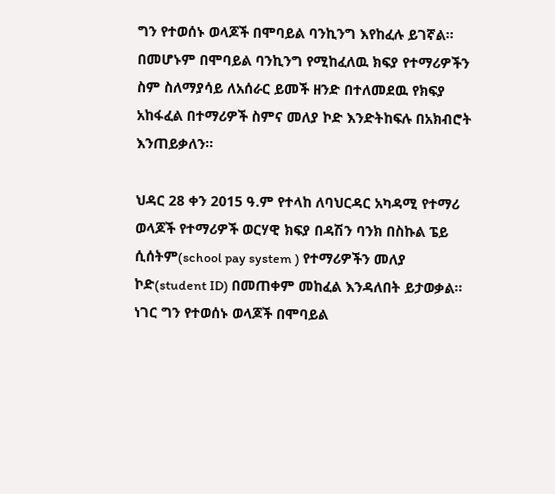ግን የተወሰኑ ወላጆች በሞባይል ባንኪንግ እየከፈሉ ይገኛል፡፡ በመሆኑም በሞባይል ባንኪንግ የሚከፈለዉ ክፍያ የተማሪዎችን ስም ስለማያሳይ ለአሰራር ይመች ዘንድ በተለመደዉ የክፍያ አከፋፈል በተማሪዎች ስምና መለያ ኮድ እንድትከፍሉ በአክብሮት እንጠይቃለን፡፡

ህዳር 28 ቀን 2015 ዓ.ም የተላከ ለባህርዳር አካዳሚ የተማሪ ወላጆች የተማሪዎች ወርሃዊ ክፍያ በዳሽን ባንክ በስኩል ፔይ ሲሰትም(school pay system ) የተማሪዎችን መለያ ኮድ(student ID) በመጠቀም መከፈል እንዳለበት ይታወቃል፡፡ነገር ግን የተወሰኑ ወላጆች በሞባይል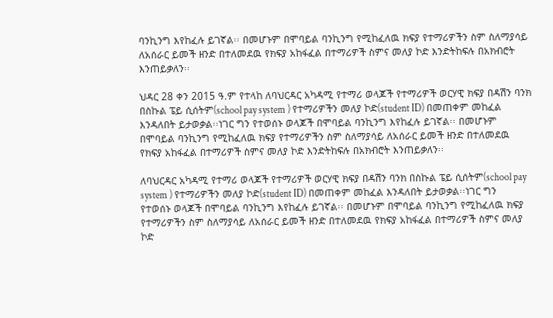ባንኪንግ እየከፈሉ ይገኛል፡፡ በመሆኑም በሞባይል ባንኪንግ የሚከፈለዉ ክፍያ የተማሪዎችን ስም ስለማያሳይ ለአሰራር ይመች ዘንድ በተለመደዉ የክፍያ አከፋፈል በተማሪዎች ስምና መለያ ኮድ እንድትከፍሉ በአክብሮት እንጠይቃለን፡፡

ህዳር 28 ቀን 2015 ዓ.ም የተላከ ለባህርዳር አካዳሚ የተማሪ ወላጆች የተማሪዎች ወርሃዊ ክፍያ በዳሽን ባንክ በስኩል ፔይ ሲሰትም(school pay system ) የተማሪዎችን መለያ ኮድ(student ID) በመጠቀም መከፈል እንዳለበት ይታወቃል፡፡ነገር ግን የተወሰኑ ወላጆች በሞባይል ባንኪንግ እየከፈሉ ይገኛል፡፡ በመሆኑም በሞባይል ባንኪንግ የሚከፈለዉ ክፍያ የተማሪዎችን ስም ስለማያሳይ ለአሰራር ይመች ዘንድ በተለመደዉ የክፍያ አከፋፈል በተማሪዎች ስምና መለያ ኮድ እንድትከፍሉ በአክብሮት እንጠይቃለን፡፡

ለባህርዳር አካዳሚ የተማሪ ወላጆች የተማሪዎች ወርሃዊ ክፍያ በዳሽን ባንክ በስኩል ፔይ ሲሰትም(school pay system ) የተማሪዎችን መለያ ኮድ(student ID) በመጠቀም መከፈል እንዳለበት ይታወቃል፡፡ነገር ግን የተወሰኑ ወላጆች በሞባይል ባንኪንግ እየከፈሉ ይገኛል፡፡ በመሆኑም በሞባይል ባንኪንግ የሚከፈለዉ ክፍያ የተማሪዎችን ስም ስለማያሳይ ለአሰራር ይመች ዘንድ በተለመደዉ የክፍያ አከፋፈል በተማሪዎች ስምና መለያ ኮድ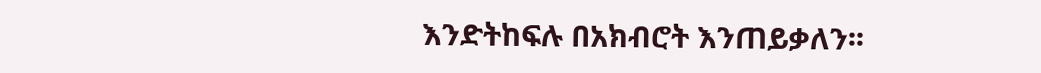እንድትከፍሉ በአክብሮት እንጠይቃለን፡፡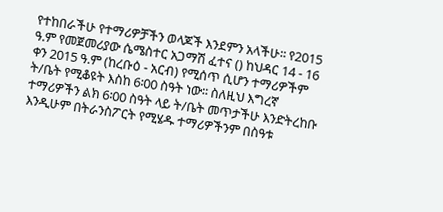የተከበራችሁ የተማሪዎቻችን ወላጆች እንደምን አላችሁ፡፡ የ2015 ዓ.ም የመጀመሪያው ሴሜስተር አጋማሽ ፈተና () ከህዳር 14 - 16 ቀን 2015 ዓ.ም (ከረቡዕ - አርብ) የሚሰጥ ሲሆን ተማሪዎችም ት/ቤት የሚቆዩት እስከ 6፡00 ስዓት ነው፡፡ ስለዚህ እግረኛ ተማሪዎችን ልክ 6፡00 ስዓት ላይ ት/ቤት መጥታችሁ እንድትረከቡ እንዲሁም በትራንስፖርት የሚሄዱ ተማሪዎችንም በስዓቱ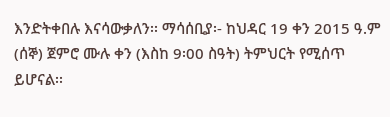እንድትቀበሉ እናሳውቃለን፡፡ ማሳሰቢያ፡- ከህዳር 19 ቀን 2015 ዓ.ም (ሰኞ) ጀምሮ ሙሉ ቀን (እስከ 9፡00 ስዓት) ትምህርት የሚሰጥ ይሆናል፡፡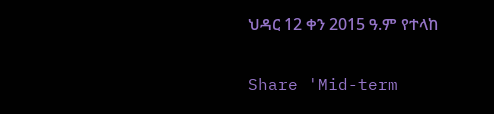ህዳር 12 ቀን 2015 ዓ.ም የተላከ

Share 'Mid-term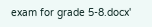exam for grade 5-8.docx'